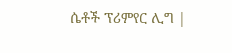ሴቶች ፕሪምየር ሊግ |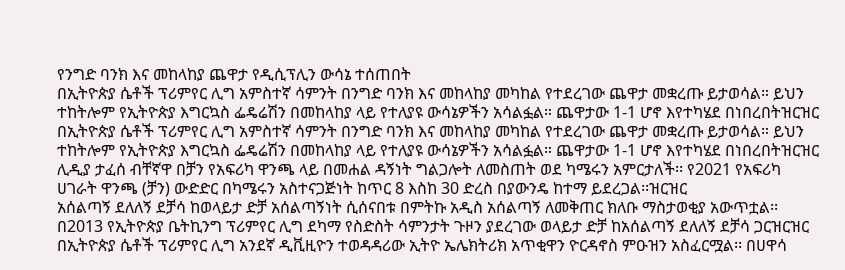የንግድ ባንክ እና መከላከያ ጨዋታ የዲሲፕሊን ውሳኔ ተሰጠበት
በኢትዮጵያ ሴቶች ፕሪምየር ሊግ አምስተኛ ሳምንት በንግድ ባንክ እና መከላከያ መካከል የተደረገው ጨዋታ መቋረጡ ይታወሳል። ይህን ተከትሎም የኢትዮጵያ እግርኳስ ፌዴሬሽን በመከላከያ ላይ የተለያዩ ውሳኔዎችን አሳልፏል። ጨዋታው 1-1 ሆኖ እየተካሄደ በነበረበትዝርዝር
በኢትዮጵያ ሴቶች ፕሪምየር ሊግ አምስተኛ ሳምንት በንግድ ባንክ እና መከላከያ መካከል የተደረገው ጨዋታ መቋረጡ ይታወሳል። ይህን ተከትሎም የኢትዮጵያ እግርኳስ ፌዴሬሽን በመከላከያ ላይ የተለያዩ ውሳኔዎችን አሳልፏል። ጨዋታው 1-1 ሆኖ እየተካሄደ በነበረበትዝርዝር
ሊዲያ ታፈሰ ብቸኛዋ በቻን የአፍሪካ ዋንጫ ላይ በመሐል ዳኝነት ግልጋሎት ለመስጠት ወደ ካሜሩን አምርታለች፡፡ የ2021 የአፍሪካ ሀገራት ዋንጫ (ቻን) ውድድር በካሜሩን አስተናጋጅነት ከጥር 8 እስከ 30 ድረስ በያውንዴ ከተማ ይደረጋል፡፡ዝርዝር
አሰልጣኝ ደለለኝ ደቻሳ ከወላይታ ድቻ አሰልጣኝነት ሲሰናበቱ በምትኩ አዲስ አሰልጣኝ ለመቅጠር ክለቡ ማስታወቂያ አውጥቷል፡፡ በ2013 የኢትዮጵያ ቤትኪንግ ፕሪምየር ሊግ ደካማ የስድስት ሳምንታት ጉዞን ያደረገው ወላይታ ድቻ ከአሰልጣኝ ደለለኝ ደቻሳ ጋርዝርዝር
በኢትዮጵያ ሴቶች ፕሪምየር ሊግ አንደኛ ዲቪዚዮን ተወዳዳሪው ኢትዮ ኤሌክትሪክ አጥቂዋን ዮርዳኖስ ምዑዝን አስፈርሟል፡፡ በሀዋሳ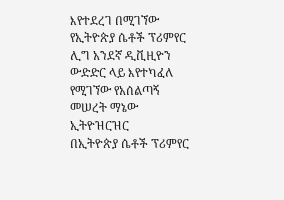እየተደረገ በሚገኘው የኢትዮጵያ ሴቶች ፕሪምየር ሊግ አንደኛ ዲቪዚዮን ውድድር ላይ እየተካፈለ የሚገኘው የአሰልጣኝ መሠረት ማኔው ኢትዮዝርዝር
በኢትዮጵያ ሴቶች ፕሪምየር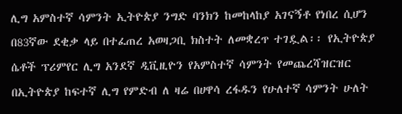ሊግ አምስተኛ ሳምንት ኢትዮጵያ ንግድ ባንክን ከመከላከያ አገናኝቶ የነበረ ሲሆን በ83ኛው ደቂቃ ላይ በተፈጠረ አወዛጋቢ ክስተት ለመቋረጥ ተገዷል፡፡ የኢትዮጵያ ሴቶች ፕሪምየር ሊግ አንደኛ ዲቪዚዮን የአምስተኛ ሳምንት የመጨረሻዝርዝር
በኢትዮጵያ ከፍተኛ ሊግ የምድብ ለ ዛሬ በሀዋሳ ረፋዱን የሁለተኛ ሳምንት ሁለት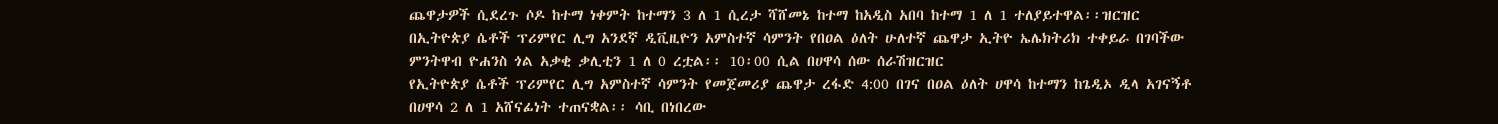ጨዋታዎች ሲደረጉ ሶዶ ከተማ ነቀምት ከተማን 3 ለ 1 ሲረታ ሻሸመኔ ከተማ ከአዲስ አበባ ከተማ 1 ለ 1 ተለያይተዋል፡፡ዝርዝር
በኢትዮጵያ ሴቶች ፕሪምየር ሊግ አንደኛ ዲቪዚዮን አምስተኛ ሳምንት የበዐል ዕለት ሁለተኛ ጨዋታ ኢትዮ ኤሌክትሪክ ተቀይራ በገባችው ምንትዋብ ዮሐንስ ጎል አቃቂ ቃሊቲን 1 ለ 0 ረቷል፡፡ 10፡00 ሲል በሀዋሳ ሰው ሰራሽዝርዝር
የኢትዮጵያ ሴቶች ፕሪምየር ሊግ አምስተኛ ሳምንት የመጀመሪያ ጨዋታ ረፋድ 4:00 በገና በዐል ዕለት ሀዋሳ ከተማን ከጌዲኦ ዲላ አገናኝቶ በሀዋሳ 2 ለ 1 አሸናፊነት ተጠናቋል፡፡ ሳቢ በነበረው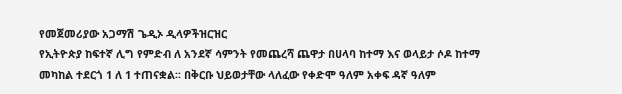የመጀመሪያው አጋማሽ ጌዲኦ ዲላዎችዝርዝር
የኢትዮጵያ ከፍተኛ ሊግ የምድብ ለ አንደኛ ሳምንት የመጨረሻ ጨዋታ በሀላባ ከተማ እና ወላይታ ሶዶ ከተማ መካከል ተደርጎ 1 ለ 1 ተጠናቋል፡፡ በቅርቡ ህይወታቸው ላለፈው የቀድሞ ዓለም አቀፍ ዳኛ ዓለም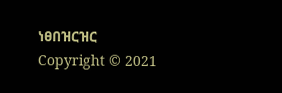ነፀበዝርዝር
Copyright © 2021